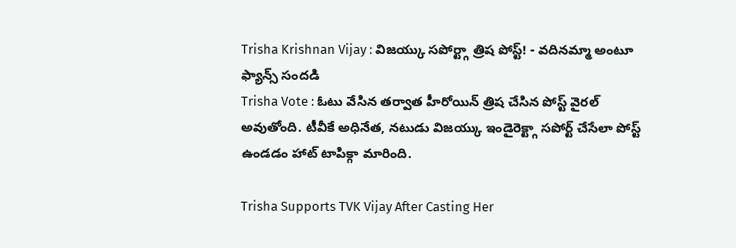Trisha Krishnan Vijay : విజయ్కు సపోర్ట్గా త్రిష పోస్ట్! - వదినమ్మా అంటూ ఫ్యాన్స్ సందడి
Trisha Vote : ఓటు వేసిన తర్వాత హీరోయిన్ త్రిష చేసిన పోస్ట్ వైరల్ అవుతోంది. టీవీకే అధినేత, నటుడు విజయ్కు ఇండైరెక్ట్గా సపోర్ట్ చేసేలా పోస్ట్ ఉండడం హాట్ టాపిక్గా మారింది.

Trisha Supports TVK Vijay After Casting Her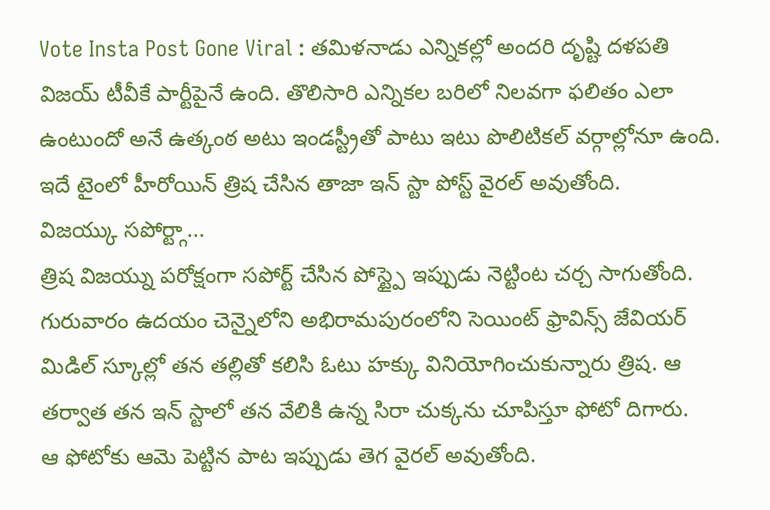Vote Insta Post Gone Viral : తమిళనాడు ఎన్నికల్లో అందరి దృష్టి దళపతి విజయ్ టీవీకే పార్టీపైనే ఉంది. తొలిసారి ఎన్నికల బరిలో నిలవగా ఫలితం ఎలా ఉంటుందో అనే ఉత్కంఠ అటు ఇండస్ట్రీతో పాటు ఇటు పొలిటికల్ వర్గాల్లోనూ ఉంది. ఇదే టైంలో హీరోయిన్ త్రిష చేసిన తాజా ఇన్ స్టా పోస్ట్ వైరల్ అవుతోంది.
విజయ్కు సపోర్ట్గా...
త్రిష విజయ్ను పరోక్షంగా సపోర్ట్ చేసిన పోస్ట్పై ఇప్పుడు నెట్టింట చర్చ సాగుతోంది. గురువారం ఉదయం చెన్నైలోని అభిరామపురంలోని సెయింట్ ఫ్రావిన్స్ జేవియర్ మిడిల్ స్కూల్లో తన తల్లితో కలిసి ఓటు హక్కు వినియోగించుకున్నారు త్రిష. ఆ తర్వాత తన ఇన్ స్టాలో తన వేలికి ఉన్న సిరా చుక్కను చూపిస్తూ ఫోటో దిగారు.
ఆ ఫోటోకు ఆమె పెట్టిన పాట ఇప్పుడు తెగ వైరల్ అవుతోంది.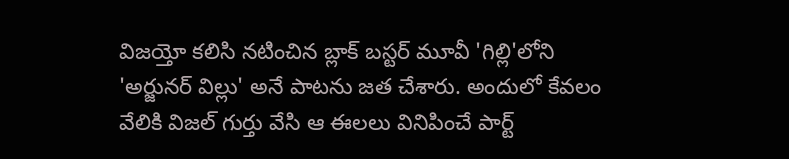విజయ్తో కలిసి నటించిన బ్లాక్ బస్టర్ మూవీ 'గిల్లి'లోని 'అర్జునర్ విల్లు' అనే పాటను జత చేశారు. అందులో కేవలం వేలికి విజల్ గుర్తు వేసి ఆ ఈలలు వినిపించే పార్ట్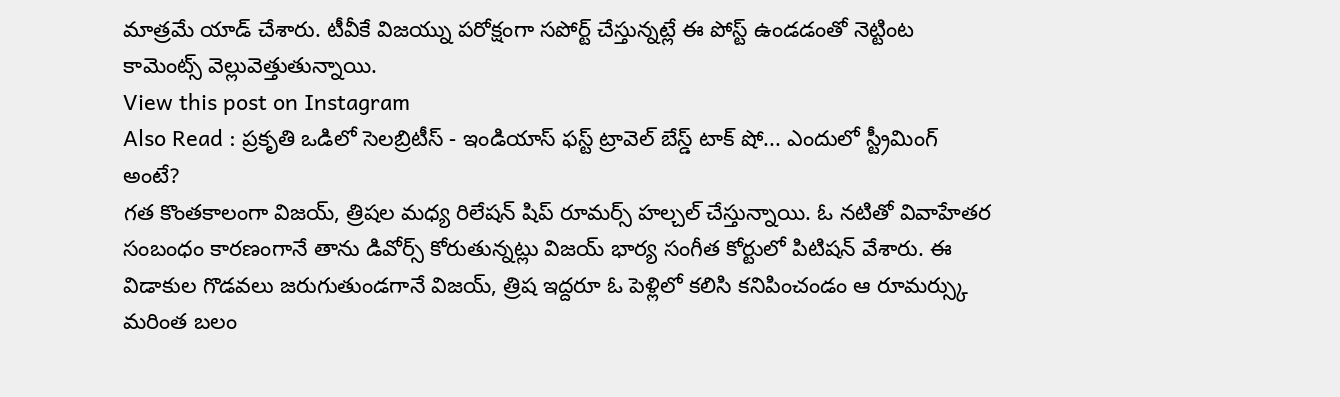మాత్రమే యాడ్ చేశారు. టీవీకే విజయ్ను పరోక్షంగా సపోర్ట్ చేస్తున్నట్లే ఈ పోస్ట్ ఉండడంతో నెట్టింట కామెంట్స్ వెల్లువెత్తుతున్నాయి.
View this post on Instagram
Also Read : ప్రకృతి ఒడిలో సెలబ్రిటీస్ - ఇండియాస్ ఫస్ట్ ట్రావెల్ బేస్డ్ టాక్ షో... ఎందులో స్ట్రీమింగ్ అంటే?
గత కొంతకాలంగా విజయ్, త్రిషల మధ్య రిలేషన్ షిప్ రూమర్స్ హల్చల్ చేస్తున్నాయి. ఓ నటితో వివాహేతర సంబంధం కారణంగానే తాను డివోర్స్ కోరుతున్నట్లు విజయ్ భార్య సంగీత కోర్టులో పిటిషన్ వేశారు. ఈ విడాకుల గొడవలు జరుగుతుండగానే విజయ్, త్రిష ఇద్దరూ ఓ పెళ్లిలో కలిసి కనిపించండం ఆ రూమర్స్కు మరింత బలం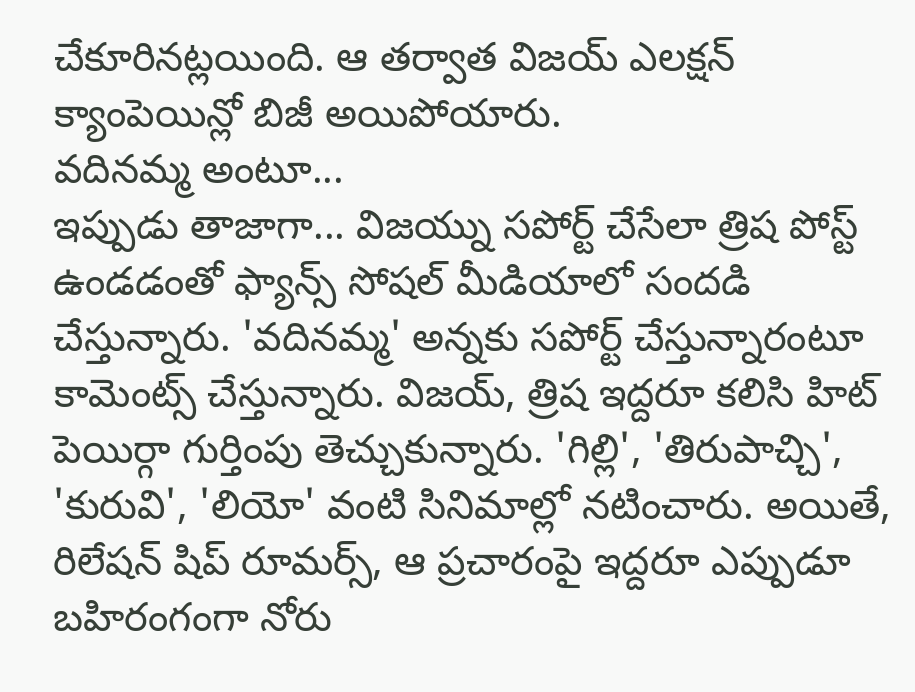చేకూరినట్లయింది. ఆ తర్వాత విజయ్ ఎలక్షన్ క్యాంపెయిన్లో బిజీ అయిపోయారు.
వదినమ్మ అంటూ...
ఇప్పుడు తాజాగా... విజయ్ను సపోర్ట్ చేసేలా త్రిష పోస్ట్ ఉండడంతో ఫ్యాన్స్ సోషల్ మీడియాలో సందడి చేస్తున్నారు. 'వదినమ్మ' అన్నకు సపోర్ట్ చేస్తున్నారంటూ కామెంట్స్ చేస్తున్నారు. విజయ్, త్రిష ఇద్దరూ కలిసి హిట్ పెయిర్గా గుర్తింపు తెచ్చుకున్నారు. 'గిల్లి', 'తిరుపాచ్చి', 'కురువి', 'లియో' వంటి సినిమాల్లో నటించారు. అయితే, రిలేషన్ షిప్ రూమర్స్, ఆ ప్రచారంపై ఇద్దరూ ఎప్పుడూ బహిరంగంగా నోరు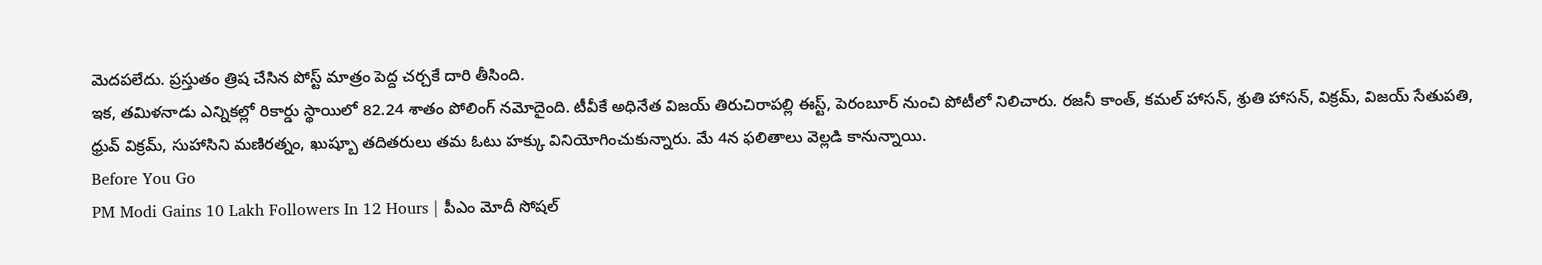మెదపలేదు. ప్రస్తుతం త్రిష చేసిన పోస్ట్ మాత్రం పెద్ద చర్చకే దారి తీసింది.
ఇక, తమిళనాడు ఎన్నికల్లో రికార్డు స్థాయిలో 82.24 శాతం పోలింగ్ నమోదైంది. టీవీకే అధినేత విజయ్ తిరుచిరాపల్లి ఈస్ట్, పెరంబూర్ నుంచి పోటీలో నిలిచారు. రజనీ కాంత్, కమల్ హాసన్, శ్రుతి హాసన్, విక్రమ్, విజయ్ సేతుపతి, ధ్రువ్ విక్రమ్, సుహాసిని మణిరత్నం, ఖుష్బూ తదితరులు తమ ఓటు హక్కు వినియోగించుకున్నారు. మే 4న ఫలితాలు వెల్లడి కానున్నాయి.
Before You Go
PM Modi Gains 10 Lakh Followers In 12 Hours | పీఎం మోదీ సోషల్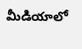మీడియాలో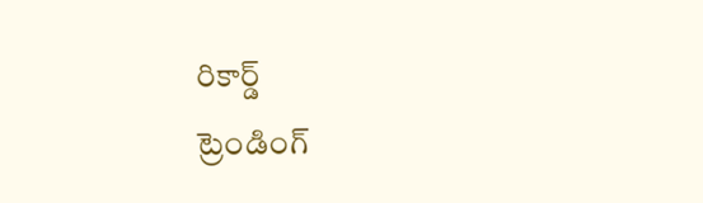రికార్డ్
ట్రెండింగ్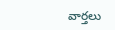వార్తలు